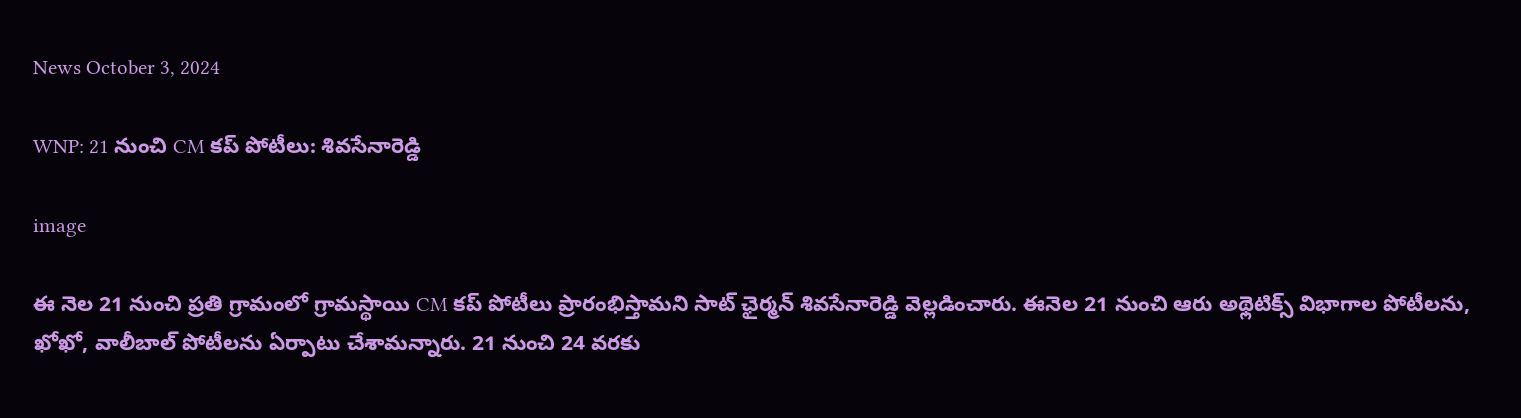News October 3, 2024

WNP: 21 నుంచి CM కప్ పోటీలు: శివసేనారెడ్డి

image

ఈ నెల 21 నుంచి ప్రతి గ్రామంలో గ్రామస్థాయి CM కప్ పోటీలు ప్రారంభిస్తామని సాట్ ఛైర్మన్ శివసేనారెడ్డి వెల్లడించారు. ఈనెల 21 నుంచి ఆరు అథ్లెటిక్స్ విభాగాల పోటీలను, ఖోఖో, వాలీబాల్ పోటీలను ఏర్పాటు చేశామన్నారు. 21 నుంచి 24 వరకు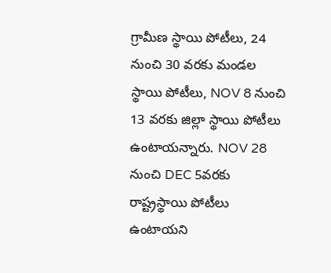గ్రామీణ స్థాయి పోటీలు, 24 నుంచి 30 వరకు మండల స్థాయి పోటీలు, NOV 8 నుంచి 13 వరకు జిల్లా స్థాయి పోటీలు ఉంటాయన్నారు. NOV 28 నుంచి DEC 5వరకు రాష్ట్రస్థాయి పోటీలు ఉంటాయని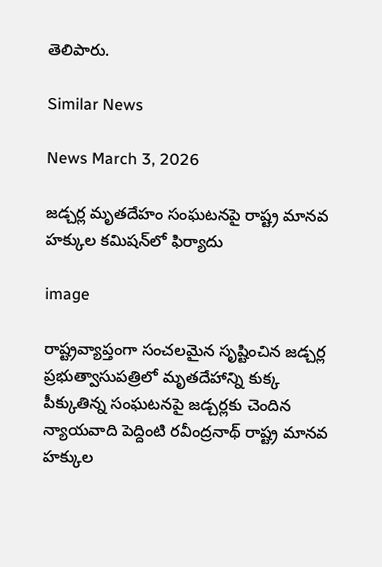తెలిపారు.

Similar News

News March 3, 2026

జడ్చర్ల మృతదేహం సంఘటనపై రాష్ట్ర మానవ హక్కుల కమిషన్‌లో ఫిర్యాదు

image

రాష్ట్రవ్యాప్తంగా సంచలమైన సృష్టించిన జడ్చర్ల ప్రభుత్వాసుపత్రిలో మృతదేహాన్ని కుక్క పీక్కుతిన్న సంఘటనపై జడ్చర్లకు చెందిన న్యాయవాది పెద్దింటి రవీంద్రనాథ్ రాష్ట్ర మానవ హక్కుల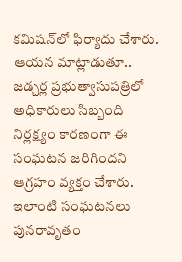కమిషన్‌లో ఫిర్యాదు చేశారు. ఆయన మాట్లాడుతూ.. జడ్చర్ల ప్రభుత్వాసుపత్రిలో అధికారులు సిబ్బంది నిర్లక్ష్యం కారణంగా ఈ సంఘటన జరిగిందని ఆగ్రహం వ్యక్తం చేశారు. ఇలాంటి సంఘటనలు పునరావృతం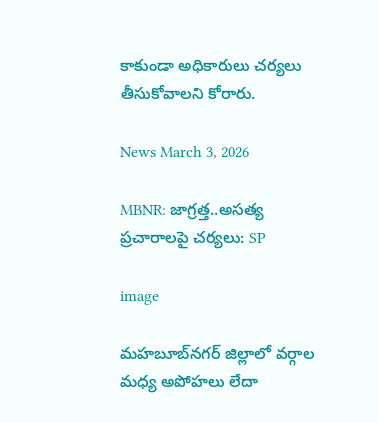కాకుండా అధికారులు చర్యలు తీసుకోవాలని కోరారు.

News March 3, 2026

MBNR: జాగ్రత్త..అసత్య ప్రచారాలపై చర్యలు: SP

image

మహబూబ్‌నగర్ జిల్లాలో వర్గాల మధ్య అపోహలు లేదా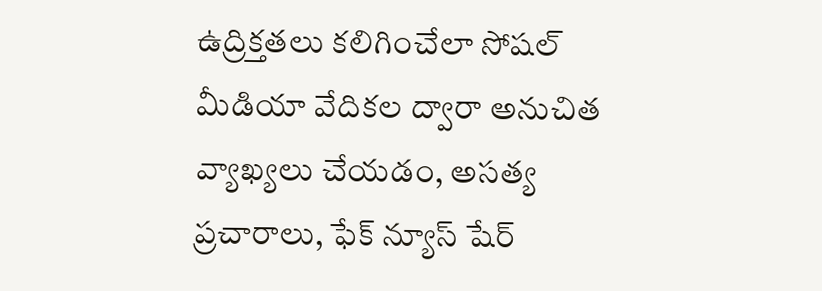ఉద్రిక్తతలు కలిగించేలా సోషల్ మీడియా వేదికల ద్వారా అనుచిత వ్యాఖ్యలు చేయడం, అసత్య ప్రచారాలు, ఫేక్ న్యూస్ షేర్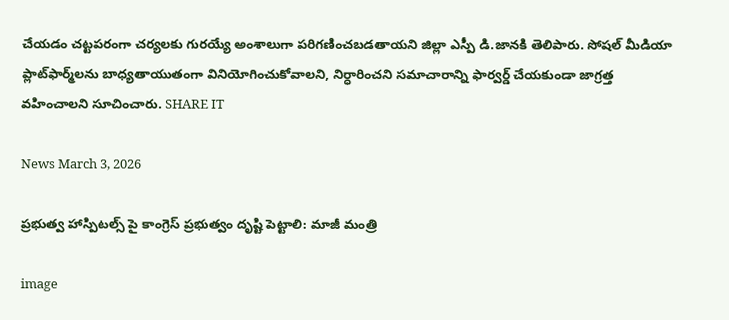చేయడం చట్టపరంగా చర్యలకు గురయ్యే అంశాలుగా పరిగణించబడతాయని జిల్లా ఎస్పీ డి.జానకి తెలిపారు. సోషల్ మీడియా ప్లాట్‌ఫార్మ్‌లను బాధ్యతాయుతంగా వినియోగించుకోవాలని, నిర్ధారించని సమాచారాన్ని ఫార్వర్డ్ చేయకుండా జాగ్రత్త వహించాలని సూచించారు. SHARE IT

News March 3, 2026

ప్రభుత్వ హాస్పిటల్స్ పై కాంగ్రెస్ ప్రభుత్వం దృష్టి పెట్టాలి: మాజీ మంత్రి

image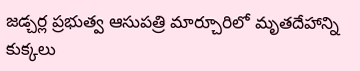జడ్చర్ల ప్రభుత్వ ఆసుపత్రి మార్చూరిలో మృతదేహాన్ని కుక్కలు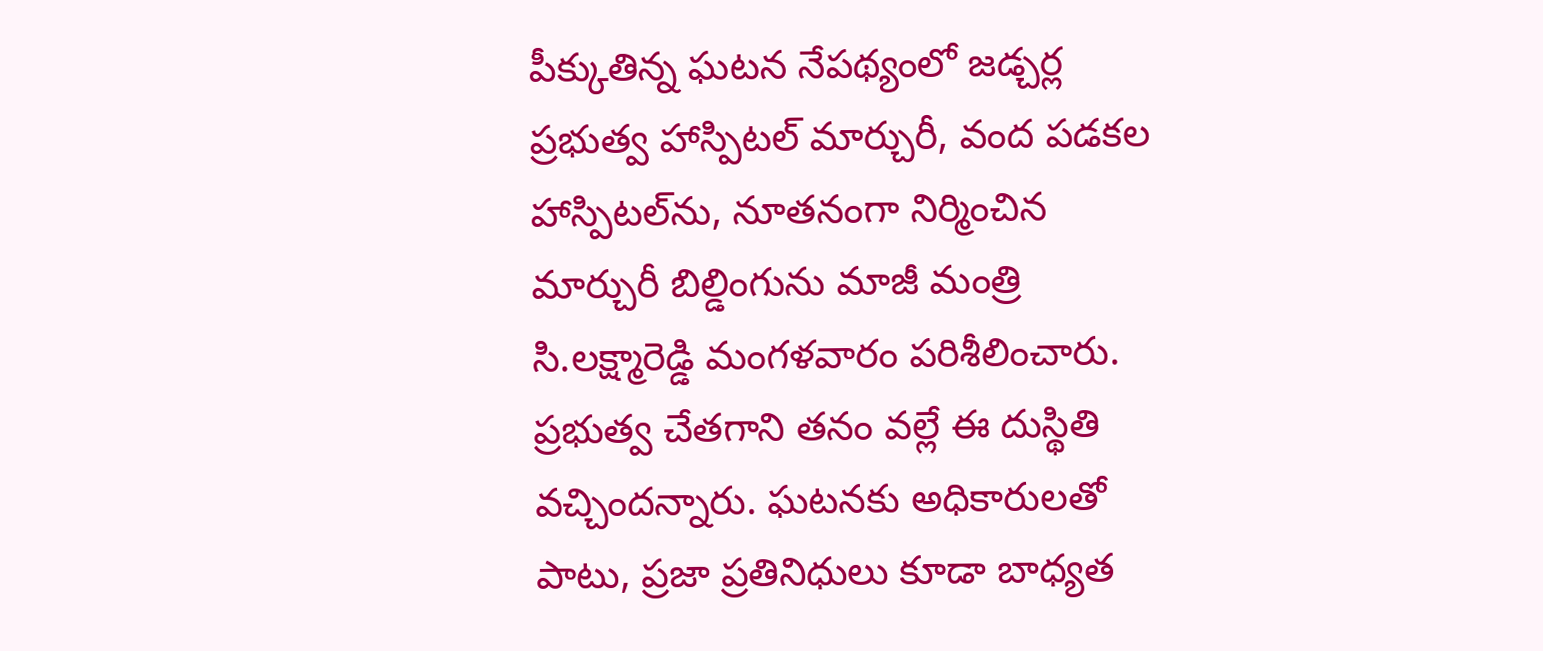పీక్కుతిన్న ఘటన నేపథ్యంలో జడ్చర్ల ప్రభుత్వ హాస్పిటల్ మార్చురీ, వంద పడకల హాస్పిటల్‌ను, నూతనంగా నిర్మించిన మార్చురీ బిల్డింగును మాజీ మంత్రి సి.లక్ష్మారెడ్డి మంగళవారం పరిశీలించారు. ప్రభుత్వ చేతగాని తనం వల్లే ఈ దుస్థితి వచ్చిందన్నారు. ఘటనకు అధికారులతో పాటు, ప్రజా ప్రతినిధులు కూడా బాధ్యత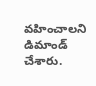వహించాలని డిమాండ్ చేశారు.